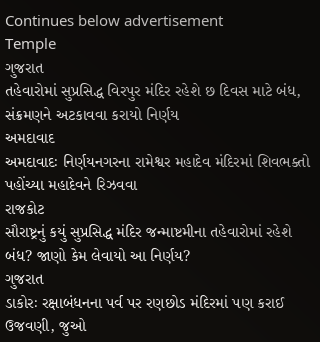Continues below advertisement
Temple
ગુજરાત
તહેવારોમાં સુપ્રસિદ્ધ વિરપુર મંદિર રહેશે છ દિવસ માટે બંધ, સંક્રમણને અટકાવવા કરાયો નિર્ણય
અમદાવાદ
અમદાવાદઃ નિર્ણયનગરના રામેશ્વર મહાદેવ મંદિરમાં શિવભક્તો પહોંચ્યા મહાદેવને રિઝવવા
રાજકોટ
સૌરાષ્ટ્રનું કયું સુપ્રસિદ્ધ મંદિર જન્માષ્ટમીના તહેવારોમાં રહેશે બંધ? જાણો કેમ લેવાયો આ નિર્ણય?
ગુજરાત
ડાકોરઃ રક્ષાબંધનના પર્વ પર રણછોડ મંદિરમાં પણ કરાઈ ઉજવણી, જુઓ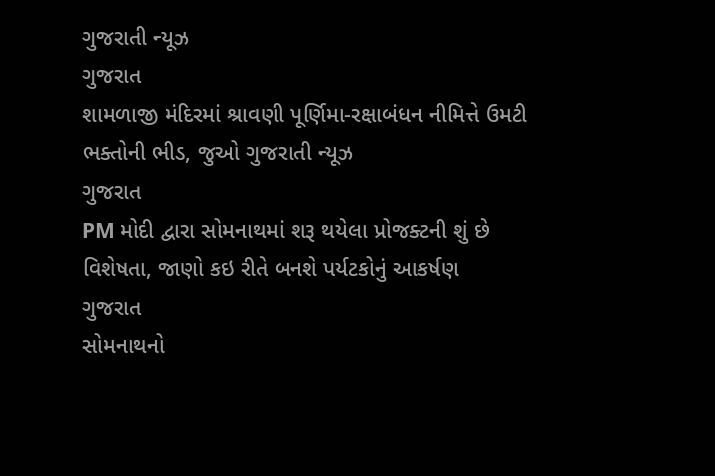ગુજરાતી ન્યૂઝ
ગુજરાત
શામળાજી મંદિરમાં શ્રાવણી પૂર્ણિમા-રક્ષાબંધન નીમિત્તે ઉમટી ભક્તોની ભીડ, જુઓ ગુજરાતી ન્યૂઝ
ગુજરાત
PM મોદી દ્વારા સોમનાથમાં શરૂ થયેલા પ્રોજક્ટની શું છે વિશેષતા, જાણો કઇ રીતે બનશે પર્યટકોનું આકર્ષણ
ગુજરાત
સોમનાથનો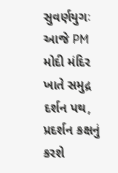સુવર્ણયુગઃ આજે PM મોદી મંદિર ખાતે સમુદ્ર દર્શન પથ, પ્રદર્શન કક્ષનું કરશે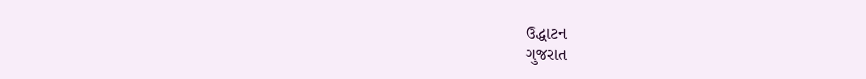ઉદ્ધાટન
ગુજરાત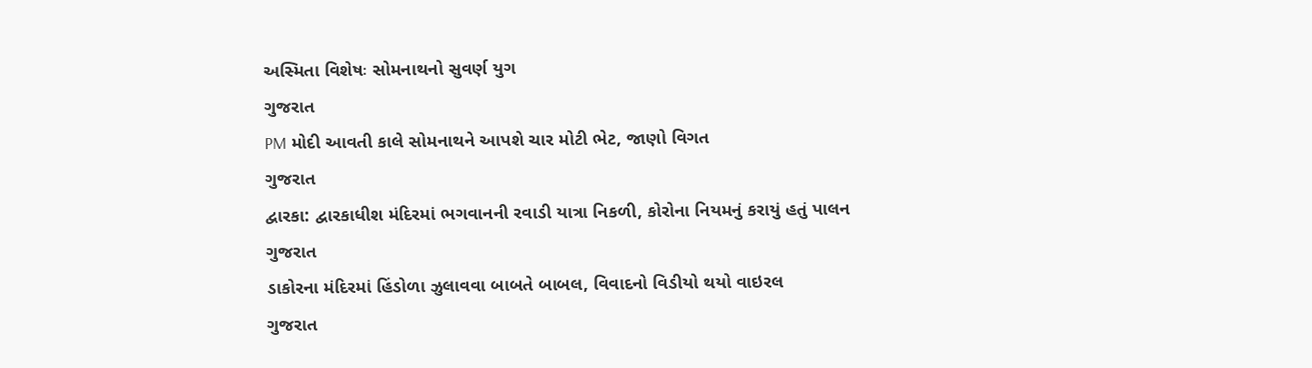અસ્મિતા વિશેષઃ સોમનાથનો સુવર્ણ યુગ
ગુજરાત
PM મોદી આવતી કાલે સોમનાથને આપશે ચાર મોટી ભેટ, જાણો વિગત
ગુજરાત
દ્વારકા: દ્વારકાધીશ મંદિરમાં ભગવાનની રવાડી યાત્રા નિકળી, કોરોના નિયમનું કરાયું હતું પાલન
ગુજરાત
ડાકોરના મંદિરમાં હિંડોળા ઝુલાવવા બાબતે બાબલ, વિવાદનો વિડીયો થયો વાઇરલ
ગુજરાત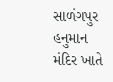સાળંગપુર હનુમાન મંદિર ખાતે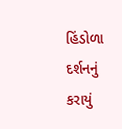હિંડોળા દર્શનનું કરાયું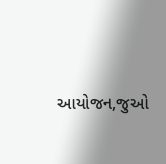આયોજન,જુઓ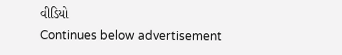વીડિયો
Continues below advertisement